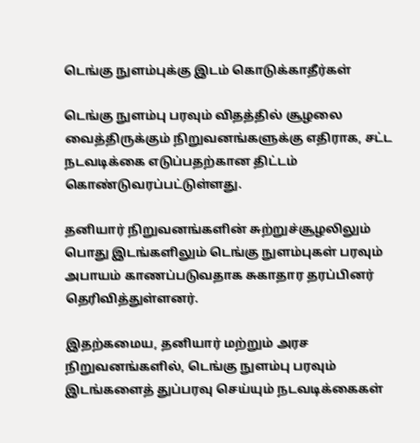டெங்கு நுளம்புக்கு இடம் கொடுக்காதீர்கள்

டெங்கு நுளம்பு பரவும் விதத்தில் சூழலை வைத்திருக்கும் நிறுவனங்களுக்கு எதிராக, சட்ட நடவடிக்கை எடுப்பதற்கான திட்டம் கொண்டுவரப்பட்டுள்ளது.

தனியார் நிறுவனங்களின் சுற்றுச்சூழலிலும் பொது இடங்களிலும் டெங்கு நுளம்புகள் பரவும் அபாயம் காணப்படுவதாக சுகாதார தரப்பினர் தெரிவித்துள்ளனர்.

இதற்கமைய, தனியார் மற்றும் அரச நிறுவனங்களில், டெங்கு நுளம்பு பரவும் இடங்களைத் துப்பரவு செய்யும் நடவடிக்கைகள்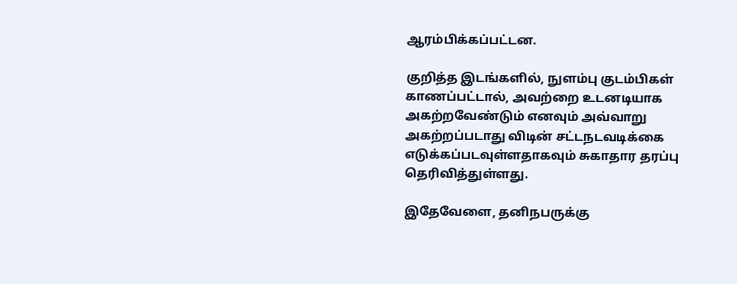ஆரம்பிக்கப்பட்டன.

குறித்த இடங்களில், நுளம்பு குடம்பிகள் காணப்பட்டால், அவற்றை உடனடியாக அகற்றவேண்டும் எனவும் அவ்வாறு அகற்றப்படாது விடின் சட்டநடவடிக்கை எடுக்கப்படவுள்ளதாகவும் சுகாதார தரப்பு தெரிவித்துள்ளது.

இதேவேளை, தனிநபருக்கு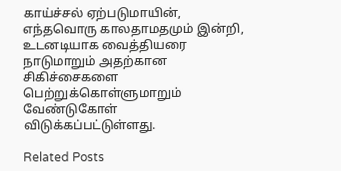காய்ச்சல் ஏற்படுமாயின், எந்தவொரு காலதாமதமும் இன்றி, உடனடியாக வைத்தியரை நாடுமாறும் அதற்கான சிகிச்சைகளை பெற்றுக்கொள்ளுமாறும் வேண்டுகோள் விடுக்கப்பட்டுள்ளது.

Related Posts